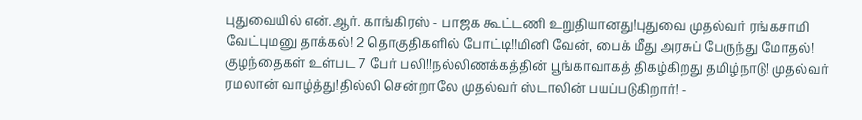புதுவையில் என்.ஆர். காங்கிரஸ் - பாஜக கூட்டணி உறுதியானது!புதுவை முதல்வர் ரங்கசாமி வேட்புமனு தாக்கல்! 2 தொகுதிகளில் போட்டி!!மினி வேன், பைக் மீது அரசுப் பேருந்து மோதல்! குழந்தைகள் உள்பட 7 பேர் பலி!!நல்லிணக்கத்தின் பூங்காவாகத் திகழ்கிறது தமிழ்நாடு! முதல்வர் ரமலான் வாழ்த்து!தில்லி சென்றாலே முதல்வர் ஸ்டாலின் பயப்படுகிறார்! -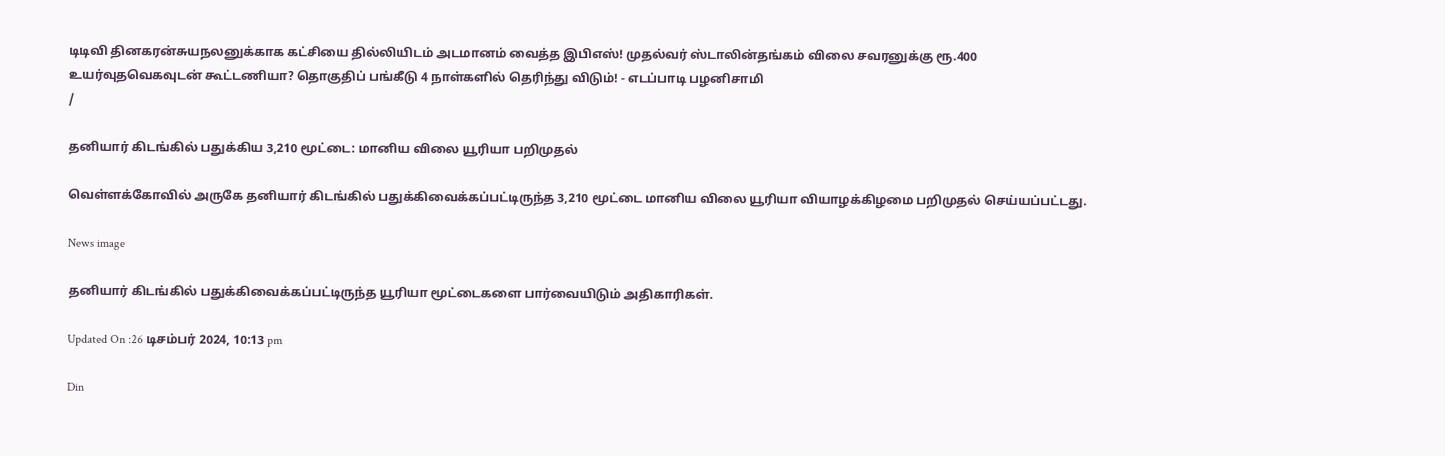டிடிவி தினகரன்சுயநலனுக்காக கட்சியை தில்லியிடம் அடமானம் வைத்த இபிஎஸ்! முதல்வர் ஸ்டாலின்தங்கம் விலை சவரனுக்கு ரூ.400 உயர்வுதவெகவுடன் கூட்டணியா? தொகுதிப் பங்கீடு 4 நாள்களில் தெரிந்து விடும்! - எடப்பாடி பழனிசாமி
/

தனியார் கிடங்கில் பதுக்கிய 3,210 மூட்டை: மானிய விலை யூரியா பறிமுதல்

வெள்ளக்கோவில் அருகே தனியார் கிடங்கில் பதுக்கிவைக்கப்பட்டிருந்த 3,210 மூட்டை மானிய விலை யூரியா வியாழக்கிழமை பறிமுதல் செய்யப்பட்டது.

News image

தனியார் கிடங்கில் பதுக்கிவைக்கப்பட்டிருந்த யூரியா மூட்டைகளை பார்வையிடும் அதிகாரிகள்.

Updated On :26 டிசம்பர் 2024, 10:13 pm

Din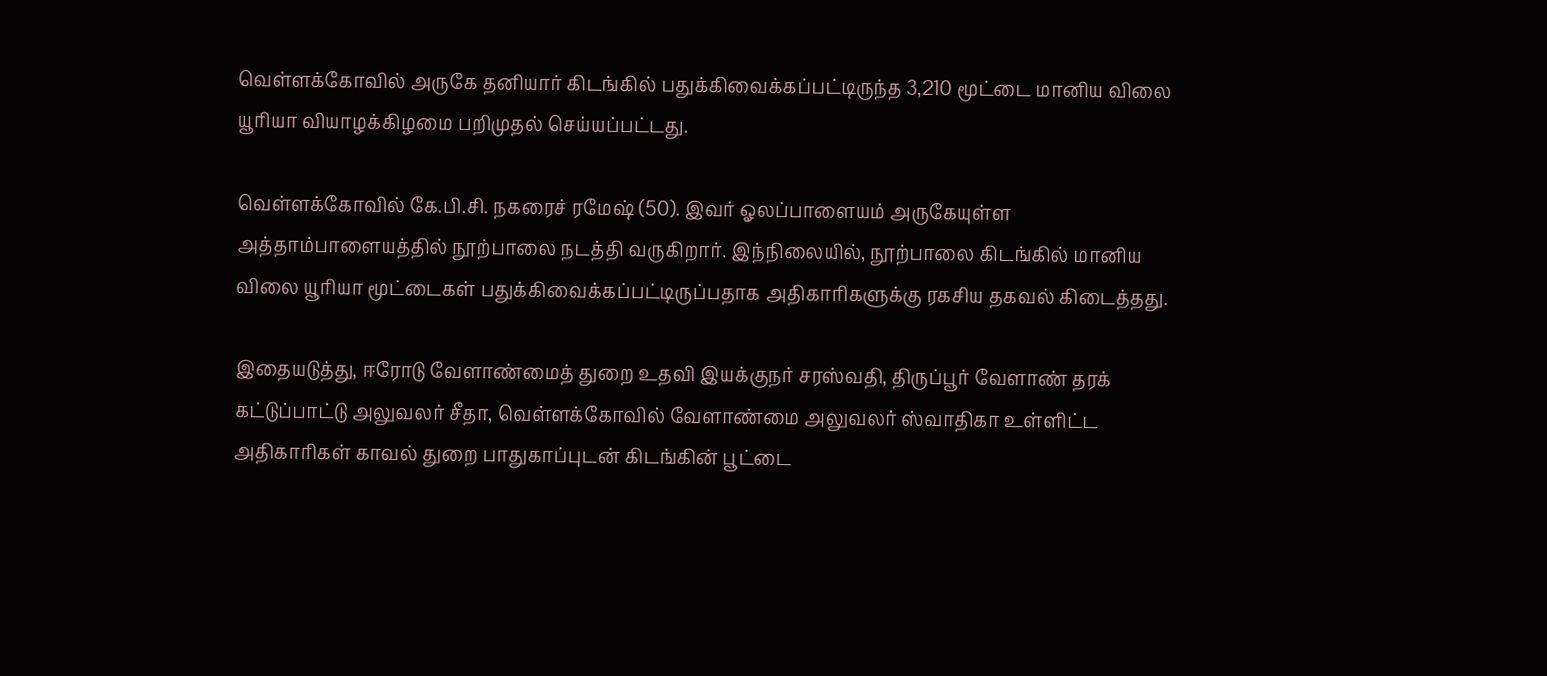வெள்ளக்கோவில் அருகே தனியார் கிடங்கில் பதுக்கிவைக்கப்பட்டிருந்த 3,210 மூட்டை மானிய விலை யூரியா வியாழக்கிழமை பறிமுதல் செய்யப்பட்டது.

வெள்ளக்கோவில் கே.பி.சி. நகரைச் ரமேஷ் (50). இவர் ஓலப்பாளையம் அருகேயுள்ள அத்தாம்பாளையத்தில் நூற்பாலை நடத்தி வருகிறார். இந்நிலையில், நூற்பாலை கிடங்கில் மானிய விலை யூரியா மூட்டைகள் பதுக்கிவைக்கப்பட்டிருப்பதாக அதிகாரிகளுக்கு ரகசிய தகவல் கிடைத்தது.

இதையடுத்து, ஈரோடு வேளாண்மைத் துறை உதவி இயக்குநர் சரஸ்வதி, திருப்பூர் வேளாண் தரக் கட்டுப்பாட்டு அலுவலர் சீதா, வெள்ளக்கோவில் வேளாண்மை அலுவலர் ஸ்வாதிகா உள்ளிட்ட அதிகாரிகள் காவல் துறை பாதுகாப்புடன் கிடங்கின் பூட்டை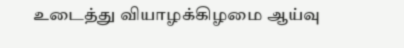உடைத்து வியாழக்கிழமை ஆய்வு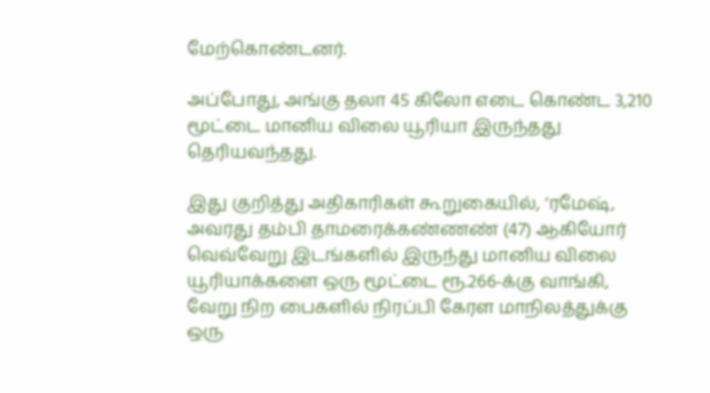மேற்கொண்டனர்.

அப்போது, அங்கு தலா 45 கிலோ எடை கொண்ட 3,210 மூட்டை மானிய விலை யூரியா இருந்தது தெரியவந்தது.

இது குறித்து அதிகாரிகள் கூறுகையில், ’ரமேஷ், அவரது தம்பி தாமரைக்கண்ணண் (47) ஆகியோர் வெவ்வேறு இடங்களில் இருந்து மானிய விலை யூரியாக்களை ஒரு மூட்டை ரூ.266-க்கு வாங்கி, வேறு நிற பைகளில் நிரப்பி கேரள மாநிலத்துக்கு ஒரு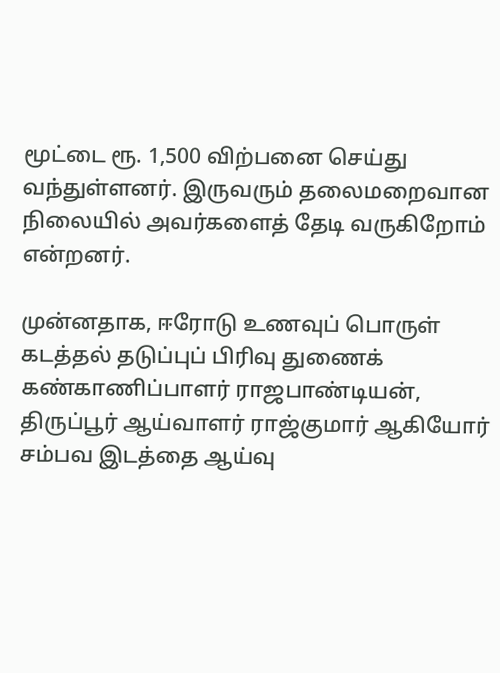மூட்டை ரூ. 1,500 விற்பனை செய்து வந்துள்ளனர். இருவரும் தலைமறைவான நிலையில் அவர்களைத் தேடி வருகிறோம் என்றனர்.

முன்னதாக, ஈரோடு உணவுப் பொருள் கடத்தல் தடுப்புப் பிரிவு துணைக் கண்காணிப்பாளர் ராஜபாண்டியன், திருப்பூர் ஆய்வாளர் ராஜ்குமார் ஆகியோர் சம்பவ இடத்தை ஆய்வு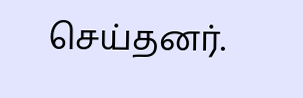செய்தனர்.